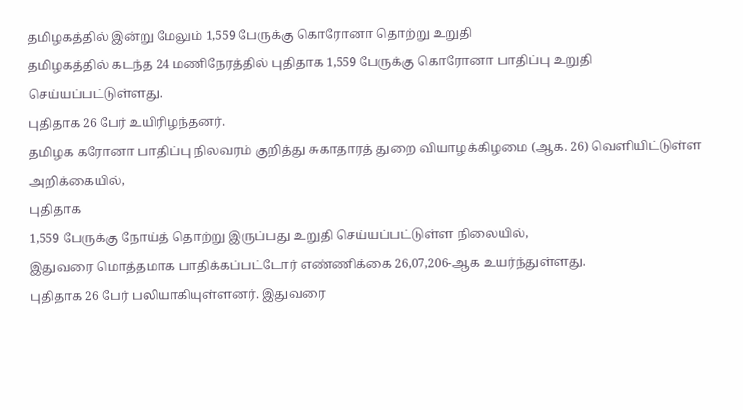தமிழகத்தில் இன்று மேலும் 1,559 பேருக்கு கொரோனா தொற்று உறுதி
தமிழகத்தில் கடந்த 24 மணிநேரத்தில் புதிதாக 1,559 பேருக்கு கொரோனா பாதிப்பு உறுதி செய்யப்பட்டுள்ளது.
புதிதாக 26 பேர் உயிரிழந்தனர்.
தமிழக கரோனா பாதிப்பு நிலவரம் குறித்து சுகாதாரத் துறை வியாழக்கிழமை (ஆக. 26) வெளியிட்டுள்ள அறிக்கையில்,
புதிதாக
1,559 பேருக்கு நோய்த் தொற்று இருப்பது உறுதி செய்யப்பட்டுள்ள நிலையில்,
இதுவரை மொத்தமாக பாதிக்கப்பட்டோர் எண்ணிக்கை 26,07,206-ஆக உயர்ந்துள்ளது.
புதிதாக 26 பேர் பலியாகியுள்ளனர். இதுவரை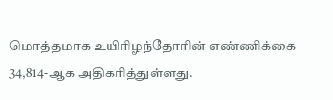மொத்தமாக உயிரிழந்தோரின் எண்ணிக்கை 34,814-ஆக அதிகரித்துள்ளது.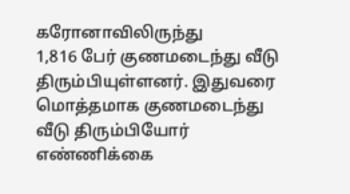கரோனாவிலிருந்து
1,816 பேர் குணமடைந்து வீடு திரும்பியுள்ளனர். இதுவரை மொத்தமாக குணமடைந்து
வீடு திரும்பியோர் எண்ணிக்கை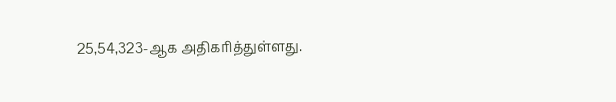25,54,323-ஆக அதிகரித்துள்ளது.